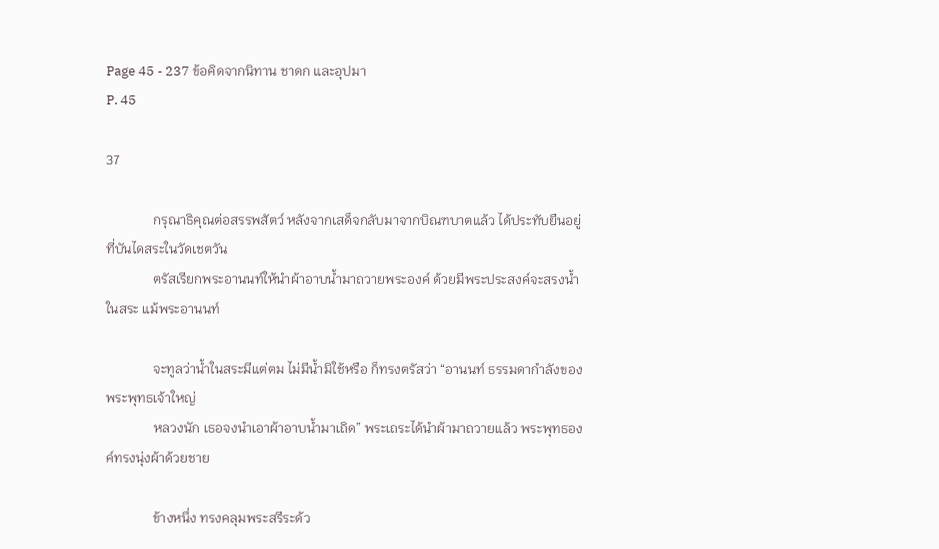Page 45 - 237 ข้อคิดจากนิทาน ชาดก และอุปมา
P. 45

37

              กรุณาธิคุณต่อสรรพสัตว์ หลังจากเสด็จกลับมาจากบิณฑบาตแล้ว ได้ประทับยืนอยู่ที่บันไดสระในวัดเชตวัน
              ตรัสเรียกพระอานนท์ให้นำผ้าอาบน้ำมาถวายพระองค์ ด้วยมีพระประสงค์จะสรงน้ำในสระ แม้พระอานนท์

              จะทูลว่าน้ำในสระมีแต่ตม ไม่มีน้ำมิใช้หรือ ก็ทรงตรัสว่า “อานนท์ ธรรมดากำลังของพระพุทธเจ้าใหญ่
              หลวงนัก เธอจงนำเอาผ้าอาบน้ำมาเถิด” พระเถระได้นำผ้ามาถวายแล้ว พระพุทธองค์ทรงนุ่งผ้าด้วยชาย

              ข้างหนึ่ง ทรงคลุมพระสรีระด้ว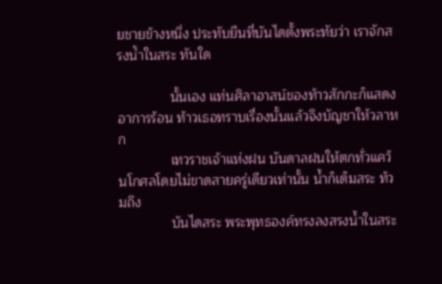ยชายข้างหนึ่ง ประทับยืนที่บันไดตั้งพระทัยว่า เราจักสรงน้ำในสระ ทันใด

              นั้นเอง แท่นศิลาอาสน์ของท้าวสักกะก็แสดงอาการร้อน ท้าวเธอทราบเรื่องนั้นแล้วจึงบัญชาให้วลาหก
              เทวราชเจ้าแห่งฝน บันดาลฝนให้ตกทั่วแคว้นโกศลโดยไม่ขาดสายครู่เดียวเท่านั้น น้ำก็เต็มสระ ท้วมถึง
              บันไดสระ พระพุทธองค์ทรงลงสรงน้ำในสระ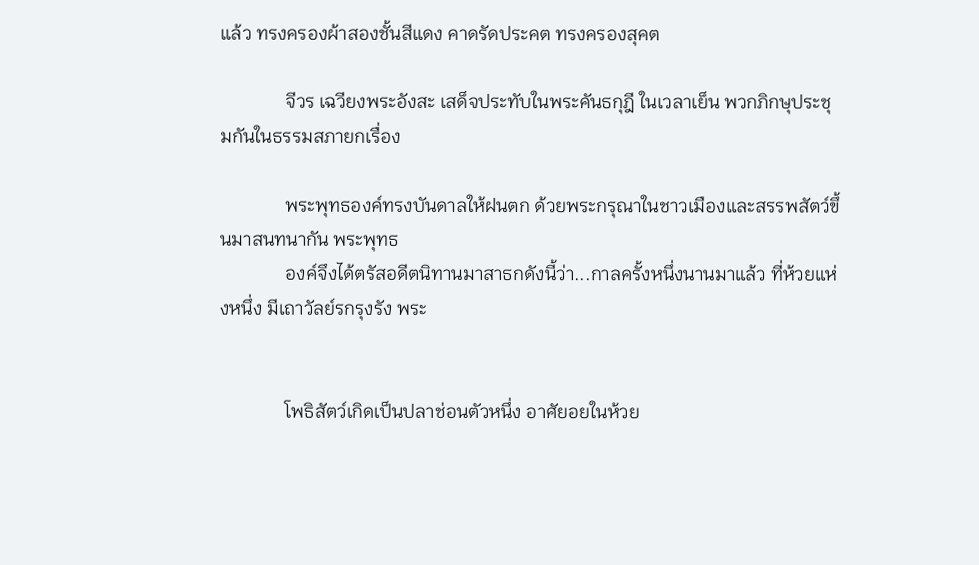แล้ว ทรงครองผ้าสองชั้นสีแดง คาดรัดประคต ทรงครองสุคต

              จีวร เฉวียงพระอังสะ เสด็จประทับในพระคันธกุฎี ในเวลาเย็น พวกภิกษุประชุมกันในธรรมสภายกเรื่อง

              พระพุทธองค์ทรงบันดาลให้ฝนตก ด้วยพระกรุณาในชาวเมืองและสรรพสัตว์ขึ้นมาสนทนากัน พระพุทธ
              องค์จึงได้ตรัสอดีตนิทานมาสาธกดังนี้ว่า...กาลครั้งหนึ่งนานมาแล้ว ที่ห้วยแห่งหนึ่ง มีเถาวัลย์รกรุงรัง พระ


              โพธิสัตว์เกิดเป็นปลาช่อนตัวหนึ่ง อาศัยอยในห้วย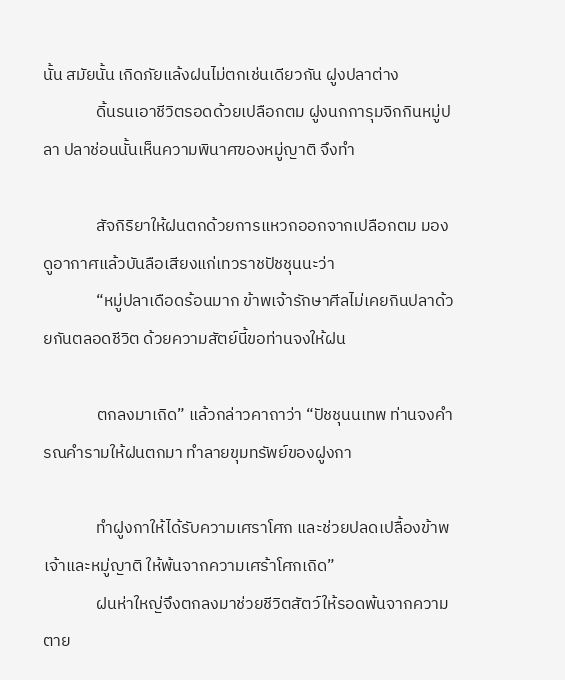นั้น สมัยนั้น เกิดภัยแล้งฝนไม่ตกเช่นเดียวกัน ฝูงปลาต่าง
              ดิ้นรนเอาชีวิตรอดด้วยเปลือกตม ฝูงนกการุมจิกกินหมู่ปลา ปลาช่อนนั้นเห็นความพินาศของหมู่ญาติ จึงทำ

              สัจกิริยาให้ฝนตกด้วยการแหวกออกจากเปลือกตม มองดูอากาศแล้วบันลือเสียงแก่เทวราชปัชชุนนะว่า
              “หมู่ปลาเดือดร้อนมาก ข้าพเจ้ารักษาศีลไม่เคยกินปลาด้วยกันตลอดชีวิต ด้วยความสัตย์นี้ขอท่านจงให้ฝน

              ตกลงมาเถิด” แล้วกล่าวคาถาว่า “ปัชชุนนเทพ ท่านจงคำรณคำรามให้ฝนตกมา ทำลายขุมทรัพย์ของฝูงกา

              ทำฝูงกาให้ได้รับความเศราโศก และช่วยปลดเปลื้องข้าพเจ้าและหมู่ญาติ ให้พ้นจากความเศร้าโศกเถิด”
              ฝนห่าใหญ่จึงตกลงมาช่วยชีวิตสัตว์ให้รอดพ้นจากความตาย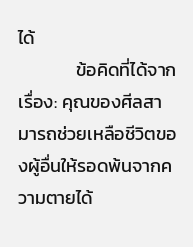ได้
              ข้อคิดที่ได้จากเรื่อง: คุณของศีลสามารถช่วยเหลือชีวิตของผู้อื่นให้รอดพ้นจากความตายได้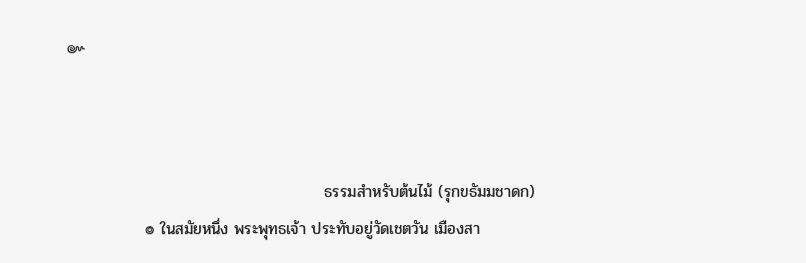๛



                                              ธรรมสำหรับต้นไม้ (รุกขธัมมชาดก)
              ๏ ในสมัยหนึ่ง พระพุทธเจ้า ประทับอยู่วัดเชตวัน เมืองสา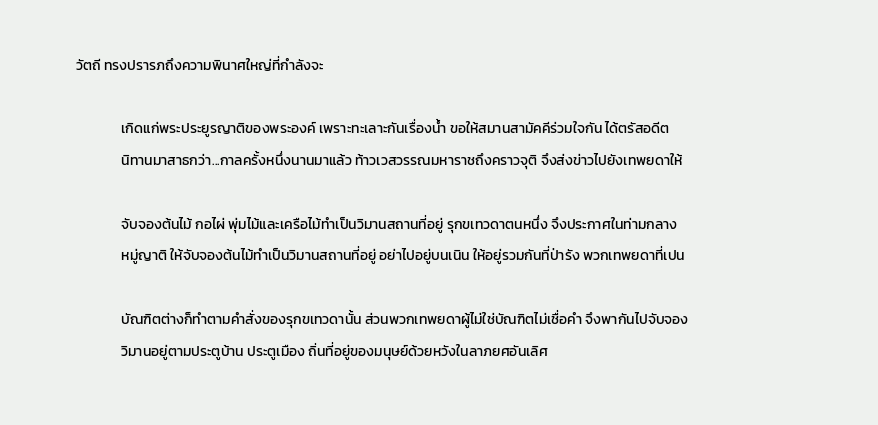วัตถี ทรงปรารภถึงความพินาศใหญ่ที่กำลังจะ

              เกิดแก่พระประยูรญาติของพระองค์ เพราะทะเลาะกันเรื่องน้ำ ขอให้สมานสามัคคีร่วมใจกัน ได้ตรัสอดีต
              นิทานมาสาธกว่า...กาลครั้งหนึ่งนานมาแล้ว ท้าวเวสวรรณมหาราชถึงคราวจุติ จึงส่งข่าวไปยังเทพยดาให้

              จับจองต้นไม้ กอไผ่ พุ่มไม้และเครือไม้ทำเป็นวิมานสถานที่อยู่ รุกขเทวดาตนหนึ่ง จึงประกาศในท่ามกลาง
              หมู่ญาติ ให้จับจองต้นไม้ทำเป็นวิมานสถานที่อยู่ อย่าไปอยู่บนเนิน ให้อยู่รวมกันที่ป่ารัง พวกเทพยดาที่เปน

              บัณฑิตต่างก็ทำตามคำสั่งของรุกขเทวดานั้น ส่วนพวกเทพยดาผู้ไม่ใช่บัณฑิตไม่เชื่อคำ จึงพากันไปจับจอง
              วิมานอยู่ตามประตูบ้าน ประตูเมือง ถิ่นที่อยู่ของมนุษย์ด้วยหวังในลาภยศอันเลิศ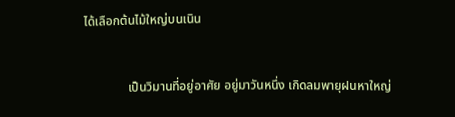ได้เลือกต้นไม้ใหญ่บนเนิน


              เป็นวิมานที่อยู่อาศัย อยู่มาวันหนึ่ง เกิดลมพายุฝนหาใหญ่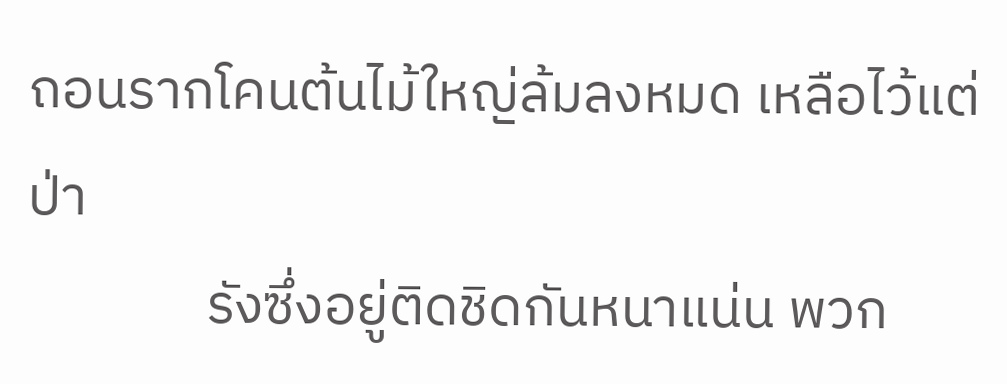ถอนรากโคนต้นไม้ใหญ่ล้มลงหมด เหลือไว้แต่ป่า
              รังซึ่งอยู่ติดชิดกันหนาแน่น พวก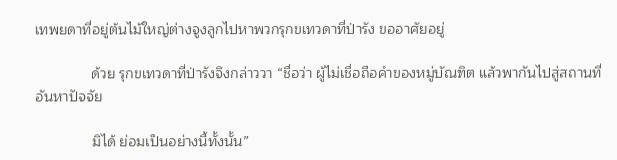เทพยดาที่อยู่ต้นไม้ใหญ่ต่างจูงลูกไปหาพวกรุกขเทวดาที่ป่ารัง ขออาศัยอยู่

              ด้วย รุกขเทวดาที่ป่ารังจึงกล่าววา “ชื่อว่า ผู้ไม่เชื่อถือคำของหมู่บัณฑิต แล้วพากันไปสู่สถานที่อันหาปัจจัย

              มิได้ ย่อมเป็นอย่างนี้ทั้งนั้น”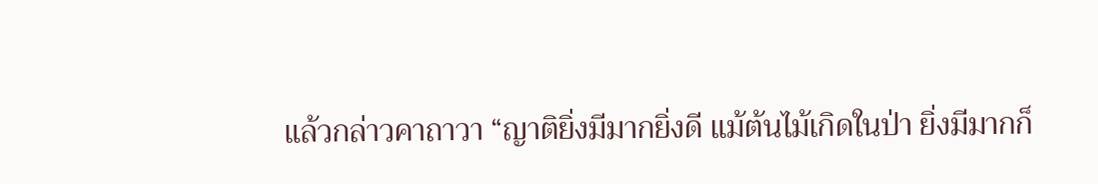แล้วกล่าวคาถาวา “ญาติยิ่งมีมากยิ่งดี แม้ต้นไม้เกิดในป่า ยิ่งมีมากก็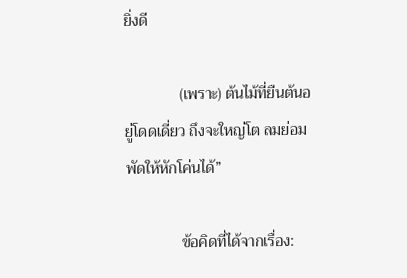ยิ่งดี

              (เพราะ) ต้นไม้ที่ยืนต้นอยู่โดดเดี่ยว ถึงจะใหญ่โต ลมย่อมพัดให้หักโค่นได้”

              ข้อคิดที่ได้จากเรื่อง: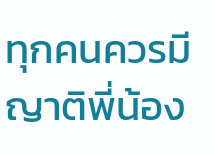ทุกคนควรมีญาติพี่น้อง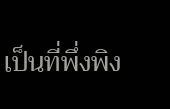เป็นที่พึ่งพิง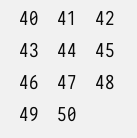40   41   42   43   44   45   46   47   48   49   50